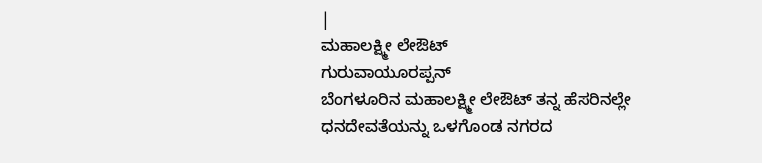|
ಮಹಾಲಕ್ಷ್ಮೀ ಲೇಔಟ್
ಗುರುವಾಯೂರಪ್ಪನ್
ಬೆಂಗಳೂರಿನ ಮಹಾಲಕ್ಷ್ಮೀ ಲೇಔಟ್ ತನ್ನ ಹೆಸರಿನಲ್ಲೇ ಧನದೇವತೆಯನ್ನು ಒಳಗೊಂಡ ನಗರದ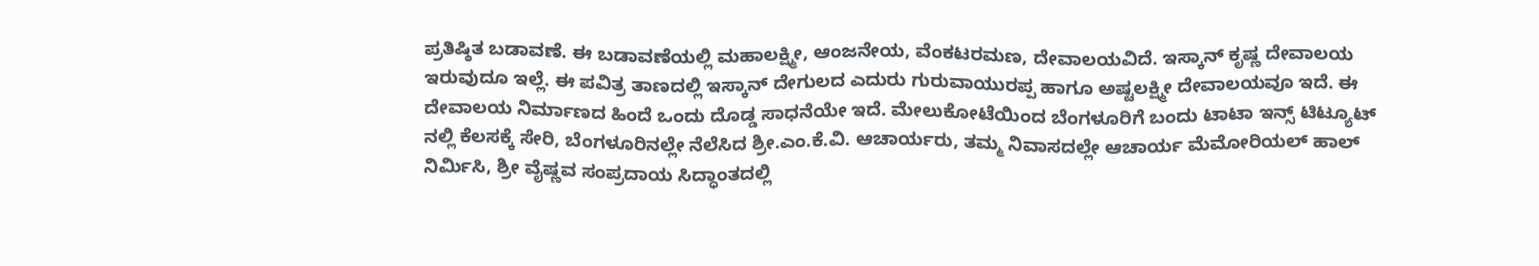ಪ್ರತಿಷ್ಠಿತ ಬಡಾವಣೆ. ಈ ಬಡಾವಣೆಯಲ್ಲಿ ಮಹಾಲಕ್ಷ್ಮೀ, ಆಂಜನೇಯ, ವೆಂಕಟರಮಣ, ದೇವಾಲಯವಿದೆ. ಇಸ್ಕಾನ್ ಕೃಷ್ಣ ದೇವಾಲಯ ಇರುವುದೂ ಇಲ್ಲೆ. ಈ ಪವಿತ್ರ ತಾಣದಲ್ಲಿ ಇಸ್ಕಾನ್ ದೇಗುಲದ ಎದುರು ಗುರುವಾಯುರಪ್ಪ ಹಾಗೂ ಅಷ್ಟಲಕ್ಷ್ಮೀ ದೇವಾಲಯವೂ ಇದೆ. ಈ ದೇವಾಲಯ ನಿರ್ಮಾಣದ ಹಿಂದೆ ಒಂದು ದೊಡ್ಡ ಸಾಧನೆಯೇ ಇದೆ. ಮೇಲುಕೋಟೆಯಿಂದ ಬೆಂಗಳೂರಿಗೆ ಬಂದು ಟಾಟಾ ಇನ್ಸ್ ಟಿಟ್ಯೂಟ್ ನಲ್ಲಿ ಕೆಲಸಕ್ಕೆ ಸೇರಿ, ಬೆಂಗಳೂರಿನಲ್ಲೇ ನೆಲೆಸಿದ ಶ್ರೀ.ಎಂ.ಕೆ.ವಿ. ಆಚಾರ್ಯರು, ತಮ್ಮ ನಿವಾಸದಲ್ಲೇ ಆಚಾರ್ಯ ಮೆಮೋರಿಯಲ್ ಹಾಲ್ ನಿರ್ಮಿಸಿ, ಶ್ರೀ ವೈಷ್ಣವ ಸಂಪ್ರದಾಯ ಸಿದ್ಧಾಂತದಲ್ಲಿ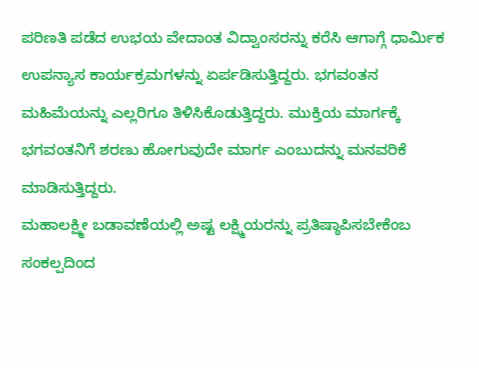ಪರಿಣತಿ ಪಡೆದ ಉಭಯ ವೇದಾಂತ ವಿದ್ವಾಂಸರನ್ನು ಕರೆಸಿ ಆಗಾಗ್ಗೆ ಧಾರ್ಮಿಕ ಉಪನ್ಯಾಸ ಕಾರ್ಯಕ್ರಮಗಳನ್ನು ಏರ್ಪಡಿಸುತ್ತಿದ್ದರು. ಭಗವಂತನ ಮಹಿಮೆಯನ್ನು ಎಲ್ಲರಿಗೂ ತಿಳಿಸಿಕೊಡುತ್ತಿದ್ದರು. ಮುಕ್ತಿಯ ಮಾರ್ಗಕ್ಕೆ ಭಗವಂತನಿಗೆ ಶರಣು ಹೋಗುವುದೇ ಮಾರ್ಗ ಎಂಬುದನ್ನು ಮನವರಿಕೆ ಮಾಡಿಸುತ್ತಿದ್ದರು.
ಮಹಾಲಕ್ಷ್ಮೀ ಬಡಾವಣೆಯಲ್ಲಿ ಅಷ್ಟ ಲಕ್ಷ್ಮಿಯರನ್ನು ಪ್ರತಿಷ್ಠಾಪಿಸಬೇಕೆಂಬ ಸಂಕಲ್ಪದಿಂದ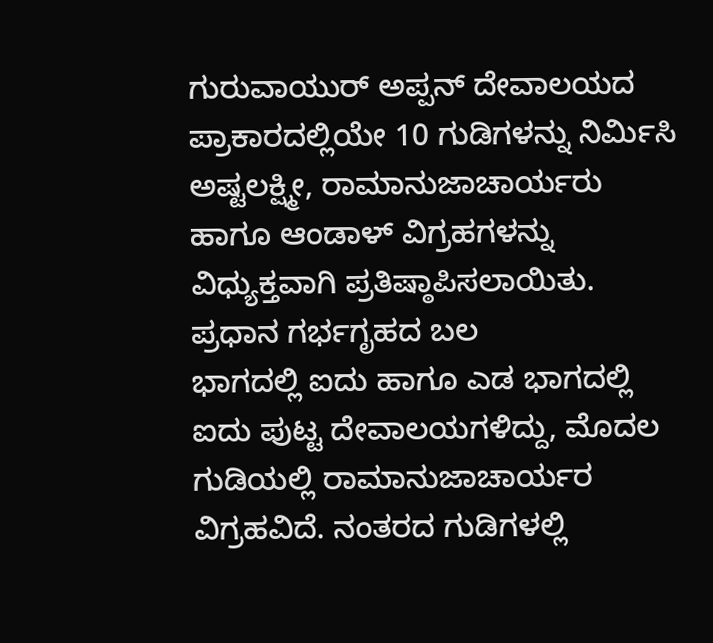ಗುರುವಾಯುರ್ ಅಪ್ಪನ್ ದೇವಾಲಯದ ಪ್ರಾಕಾರದಲ್ಲಿಯೇ 10 ಗುಡಿಗಳನ್ನು ನಿರ್ಮಿಸಿ ಅಷ್ಟಲಕ್ಷ್ಮೀ, ರಾಮಾನುಜಾಚಾರ್ಯರು ಹಾಗೂ ಆಂಡಾಳ್ ವಿಗ್ರಹಗಳನ್ನು ವಿಧ್ಯುಕ್ತವಾಗಿ ಪ್ರತಿಷ್ಠಾಪಿಸಲಾಯಿತು.
ಪ್ರಧಾನ ಗರ್ಭಗೃಹದ ಬಲ
ಭಾಗದಲ್ಲಿ ಐದು ಹಾಗೂ ಎಡ ಭಾಗದಲ್ಲಿ ಐದು ಪುಟ್ಟ ದೇವಾಲಯಗಳಿದ್ದು, ಮೊದಲ
ಗುಡಿಯಲ್ಲಿ ರಾಮಾನುಜಾಚಾರ್ಯರ ವಿಗ್ರಹವಿದೆ. ನಂತರದ ಗುಡಿಗಳಲ್ಲಿ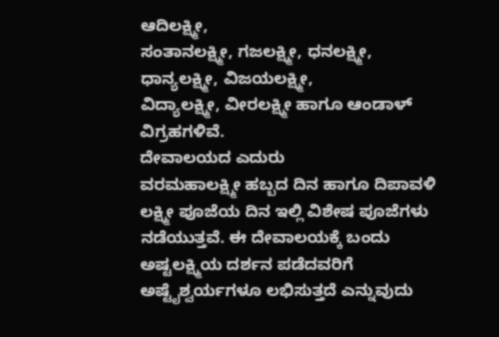ಆದಿಲಕ್ಷ್ಮೀ,
ಸಂತಾನಲಕ್ಷ್ಮೀ, ಗಜಲಕ್ಷ್ಮೀ, ಧನಲಕ್ಷ್ಮೀ, ಧಾನ್ಯಲಕ್ಷ್ಮೀ, ವಿಜಯಲಕ್ಷ್ಮೀ,
ವಿದ್ಯಾಲಕ್ಷ್ಮೀ, ವೀರಲಕ್ಷ್ಮೀ ಹಾಗೂ ಆಂಡಾಳ್ ವಿಗ್ರಹಗಳಿವೆ.
ದೇವಾಲಯದ ಎದುರು
ವರಮಹಾಲಕ್ಷ್ಮೀ ಹಬ್ಬದ ದಿನ ಹಾಗೂ ದಿಪಾವಳಿ ಲಕ್ಷ್ಮೀ ಪೂಜೆಯ ದಿನ ಇಲ್ಲಿ ವಿಶೇಷ ಪೂಜೆಗಳು ನಡೆಯುತ್ತವೆ. ಈ ದೇವಾಲಯಕ್ಕೆ ಬಂದು ಅಷ್ಟಲಕ್ಷ್ಮಿಯ ದರ್ಶನ ಪಡೆದವರಿಗೆ ಅಷ್ಟೈಶ್ವರ್ಯಗಳೂ ಲಭಿಸುತ್ತದೆ ಎನ್ನುವುದು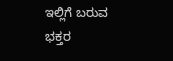ಇಲ್ಲಿಗೆ ಬರುವ ಭಕ್ತರ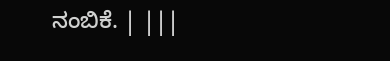ನಂಬಿಕೆ. | |||